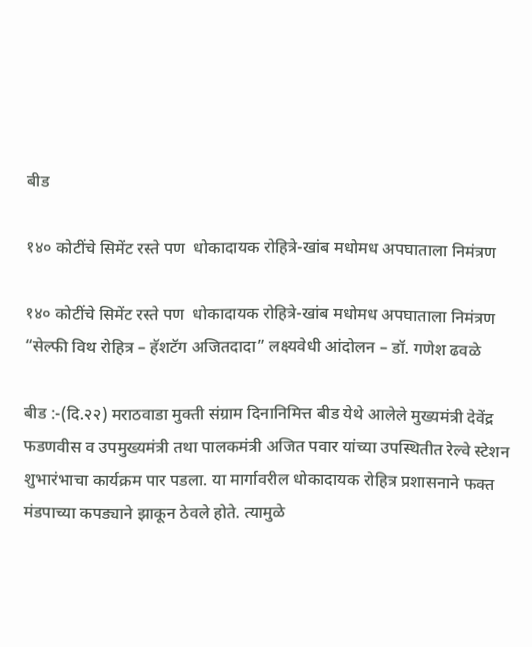बीड

१४० कोटींचे सिमेंट रस्ते पण  धोकादायक रोहित्रे-खांब मधोमध अपघाताला निमंत्रण

१४० कोटींचे सिमेंट रस्ते पण  धोकादायक रोहित्रे-खांब मधोमध अपघाताला निमंत्रण
“सेल्फी विथ रोहित्र – हॅशटॅग अजितदादा” लक्ष्यवेधी आंदोलन – डॉ. गणेश ढवळे

बीड :-(दि.२२) मराठवाडा मुक्ती संग्राम दिनानिमित्त बीड येथे आलेले मुख्यमंत्री देवेंद्र फडणवीस व उपमुख्यमंत्री तथा पालकमंत्री अजित पवार यांच्या उपस्थितीत रेल्वे स्टेशन शुभारंभाचा कार्यक्रम पार पडला. या मार्गावरील धोकादायक रोहित्र प्रशासनाने फक्त मंडपाच्या कपड्याने झाकून ठेवले होते. त्यामुळे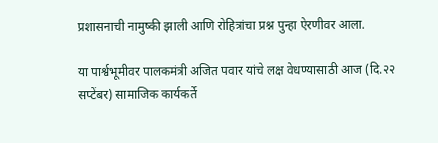प्रशासनाची नामुष्की झाली आणि रोहित्रांचा प्रश्न पुन्हा ऐरणीवर आला.

या पार्श्वभूमीवर पालकमंत्री अजित पवार यांचे लक्ष वेधण्यासाठी आज (दि.२२ सप्टेंबर) सामाजिक कार्यकर्ते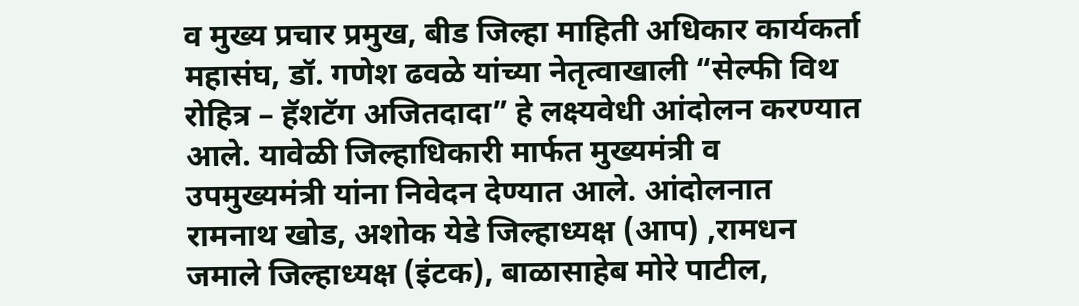व मुख्य प्रचार प्रमुख, बीड जिल्हा माहिती अधिकार कार्यकर्ता महासंघ, डॉ. गणेश ढवळे यांच्या नेतृत्वाखाली “सेल्फी विथ रोहित्र – हॅशटॅग अजितदादा” हे लक्ष्यवेधी आंदोलन करण्यात आले. यावेळी जिल्हाधिकारी मार्फत मुख्यमंत्री व उपमुख्यमंत्री यांना निवेदन देण्यात आले. आंदोलनात रामनाथ खोड, अशोक येडे जिल्हाध्यक्ष (आप) ,रामधन जमाले जिल्हाध्यक्ष (इंटक), बाळासाहेब मोरे पाटील,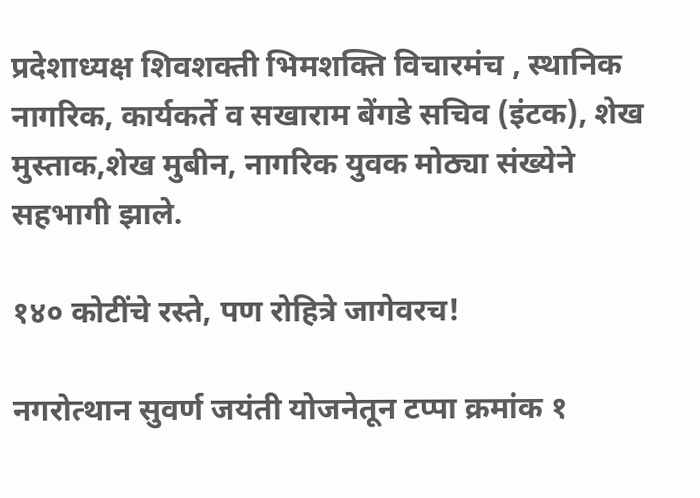प्रदेशाध्यक्ष शिवशक्ती भिमशक्ति विचारमंच , स्थानिक नागरिक, कार्यकर्ते व सखाराम बेंगडे सचिव (इंटक), शेख मुस्ताक,शेख मुबीन, नागरिक युवक मोठ्या संख्येने सहभागी झाले.

१४० कोटींचे रस्ते, पण रोहित्रे जागेवरच!

नगरोत्थान सुवर्ण जयंती योजनेतून टप्पा क्रमांक १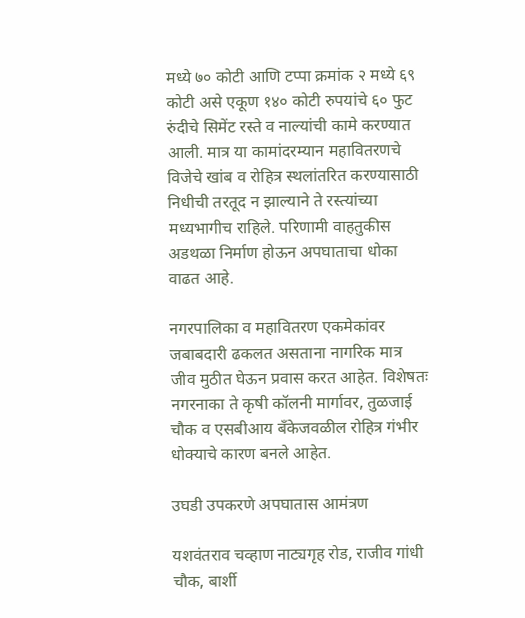मध्ये ७० कोटी आणि टप्पा क्रमांक २ मध्ये ६९ कोटी असे एकूण १४० कोटी रुपयांचे ६० फुट रुंदीचे सिमेंट रस्ते व नाल्यांची कामे करण्यात आली. मात्र या कामांदरम्यान महावितरणचे विजेचे खांब व रोहित्र स्थलांतरित करण्यासाठी निधीची तरतूद न झाल्याने ते रस्त्यांच्या मध्यभागीच राहिले. परिणामी वाहतुकीस अडथळा निर्माण होऊन अपघाताचा धोका वाढत आहे.

नगरपालिका व महावितरण एकमेकांवर जबाबदारी ढकलत असताना नागरिक मात्र जीव मुठीत घेऊन प्रवास करत आहेत. विशेषतः नगरनाका ते कृषी कॉलनी मार्गावर, तुळजाई चौक व एसबीआय बँकेजवळील रोहित्र गंभीर धोक्याचे कारण बनले आहेत.

उघडी उपकरणे अपघातास आमंत्रण

यशवंतराव चव्हाण नाट्यगृह रोड, राजीव गांधी चौक, बार्शी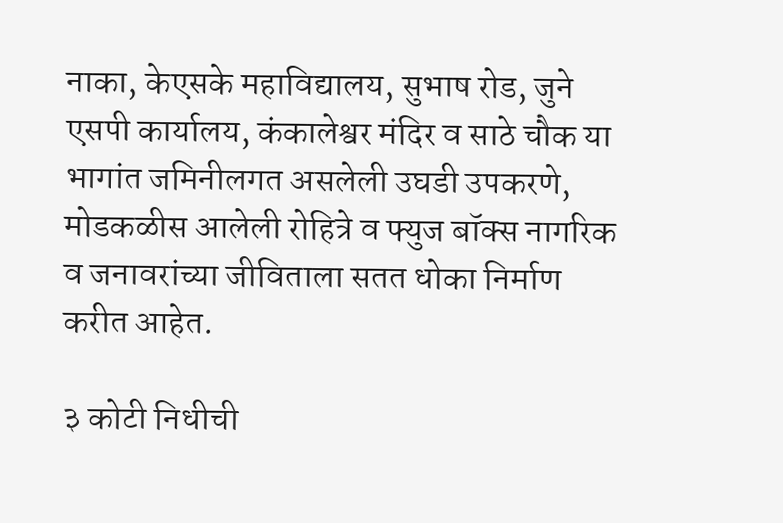नाका, केएसके महाविद्यालय, सुभाष रोड, जुने एसपी कार्यालय, कंकालेश्वर मंदिर व साठे चौक या भागांत जमिनीलगत असलेली उघडी उपकरणे, मोडकळीस आलेली रोहित्रे व फ्युज बॉक्स नागरिक व जनावरांच्या जीविताला सतत धोका निर्माण करीत आहेत.

३ कोटी निधीची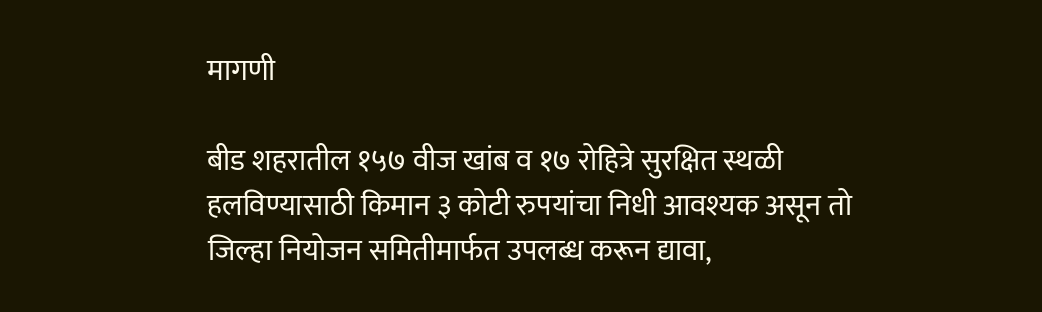मागणी

बीड शहरातील १५७ वीज खांब व १७ रोहित्रे सुरक्षित स्थळी हलविण्यासाठी किमान ३ कोटी रुपयांचा निधी आवश्यक असून तो जिल्हा नियोजन समितीमार्फत उपलब्ध करून द्यावा,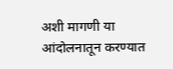अशी मागणी या आंदोलनातून करण्यात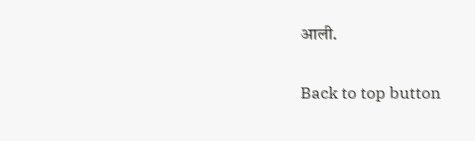आली.

Back to top button